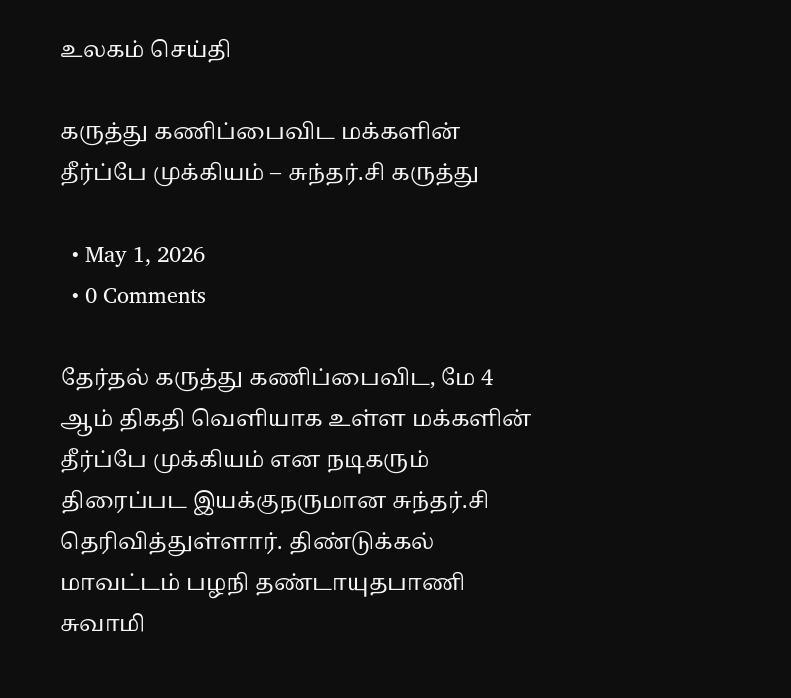உலகம் செய்தி

கருத்து கணிப்பைவிட மக்களின் தீர்ப்பே முக்கியம் – சுந்தர்.சி கருத்து

  • May 1, 2026
  • 0 Comments

தேர்தல் கருத்து கணிப்பைவிட, மே 4 ஆம் திகதி வெளியாக உள்ள மக்களின் தீர்ப்பே முக்கியம் என நடிகரும் திரைப்பட இயக்குநருமான சுந்தர்.சி தெரிவித்துள்ளார். திண்டுக்கல் மாவட்டம் பழநி தண்டாயுதபாணி சுவாமி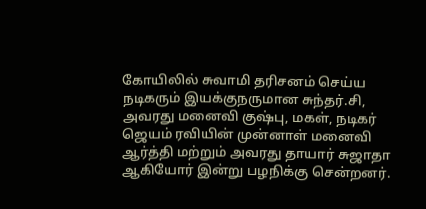கோயிலில் சுவாமி தரிசனம் செய்ய நடிகரும் இயக்குநருமான சுந்தர்.சி, அவரது மனைவி குஷ்பு, மகள், நடிகர் ஜெயம் ரவியின் முன்னாள் மனைவி ஆர்த்தி மற்றும் அவரது தாயார் சுஜாதா ஆகியோர் இன்று பழநிக்கு சென்றனர்.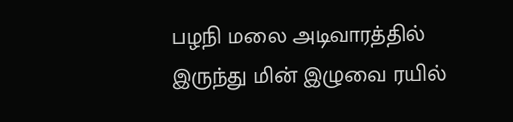பழநி மலை அடிவாரத்தில் இருந்து மின் இழுவை ரயில்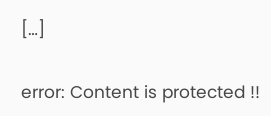[…]

error: Content is protected !!